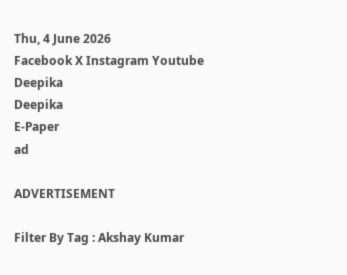Thu, 4 June 2026
Facebook X Instagram Youtube
Deepika
Deepika
E-Paper
ad

ADVERTISEMENT

Filter By Tag : Akshay Kumar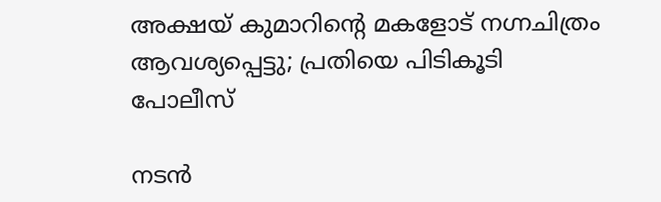അക്ഷയ് കുമാറിന്‍റെ മകളോട് നഗ്നചിത്രം ആവശ്യപ്പെട്ടു; പ്രതിയെ പിടികൂടി പോലീസ്

നടൻ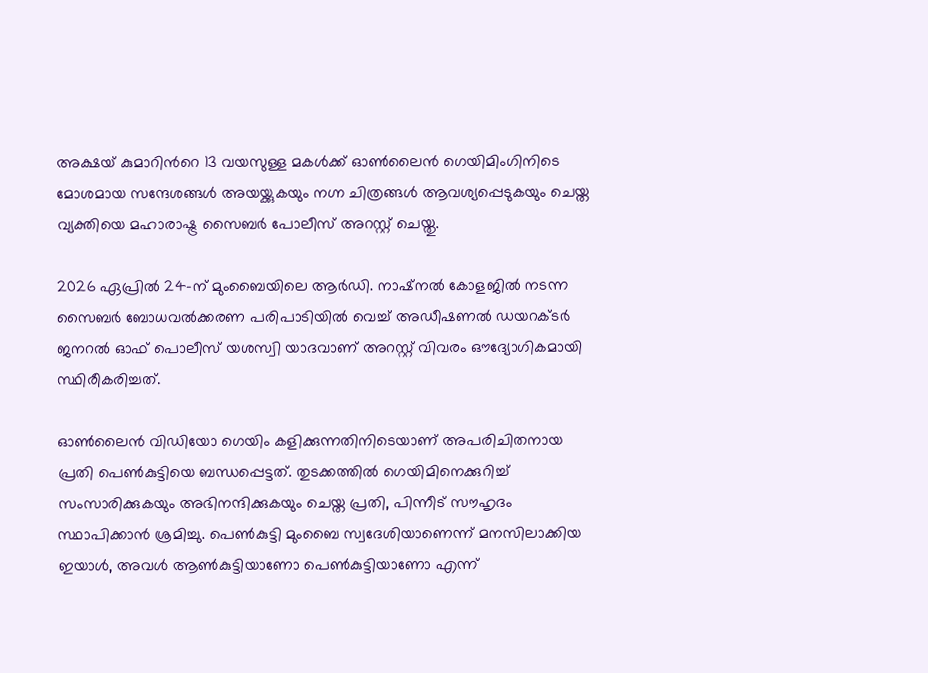അക്ഷയ് കുമാറിന്‍റെ 13 വയസുള്ള മകൾക്ക് ഓൺലൈൻ ഗെയിമിംഗിനിടെ മോശമായ സന്ദേശങ്ങൾ അയയ്ക്കുകയും നഗ്ന ചിത്രങ്ങൾ ആവശ്യപ്പെടുകയും ചെയ്ത വ്യക്തിയെ മഹാരാഷ്ട്ര സൈബർ പോലീസ് അറസ്റ്റ് ചെയ്തു.

2026 ഏപ്രിൽ 24-ന് മുംബൈയിലെ ആർഡി. നാഷ്നൽ കോളജിൽ നടന്ന സൈബർ ബോധവൽക്കരണ പരിപാടിയിൽ വെച്ച് അഡീഷണൽ ഡയറക്ടർ ജനറൽ ഓഫ് പൊലീസ് യശസ്വി യാദവാണ് അറസ്റ്റ് വിവരം ഔദ്യോഗികമായി സ്ഥിരീകരിച്ചത്.

ഓൺലൈൻ വിഡിയോ ഗെയിം കളിക്കുന്നതിനിടെയാണ് അപരിചിതനായ പ്രതി പെൺകുട്ടിയെ ബന്ധപ്പെട്ടത്. തുടക്കത്തിൽ ഗെയിമിനെക്കുറിച്ച് സംസാരിക്കുകയും അഭിനന്ദിക്കുകയും ചെയ്ത പ്രതി, പിന്നീട് സൗഹൃദം സ്ഥാപിക്കാൻ ശ്രമിച്ചു. പെൺകുട്ടി മുംബൈ സ്വദേശിയാണെന്ന് മനസിലാക്കിയ ഇയാൾ, അവൾ ആൺകുട്ടിയാണോ പെൺകുട്ടിയാണോ എന്ന്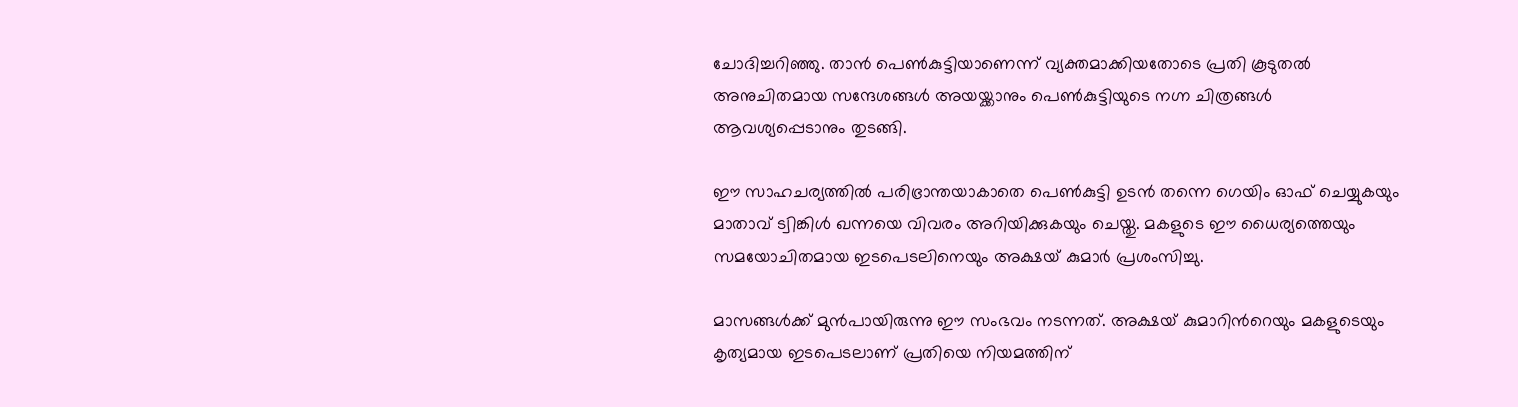ചോദിച്ചറിഞ്ഞു. താൻ പെൺകുട്ടിയാണെന്ന് വ്യക്തമാക്കിയതോടെ പ്രതി കൂടുതൽ അനുചിതമായ സന്ദേശങ്ങൾ അയയ്ക്കാനും പെൺകുട്ടിയുടെ നഗ്ന ചിത്രങ്ങൾ ആവശ്യപ്പെടാനും തുടങ്ങി.

ഈ സാഹചര്യത്തിൽ പരിഭ്രാന്തയാകാതെ പെൺകുട്ടി ഉടൻ തന്നെ ഗെയിം ഓഫ് ചെയ്യുകയും മാതാവ് ട്വിങ്കിൾ ഖന്നയെ വിവരം അറിയിക്കുകയും ചെയ്തു. മകളുടെ ഈ ധൈര്യത്തെയും സമയോചിതമായ ഇടപെടലിനെയും അക്ഷയ് കുമാർ പ്രശംസിച്ചു.

മാസങ്ങൾക്ക് മുൻപായിരുന്നു ഈ സംഭവം നടന്നത്. അക്ഷയ് കുമാറിന്‍റെയും മകളുടെയും കൃത്യമായ ഇടപെടലാണ് പ്രതിയെ നിയമത്തിന്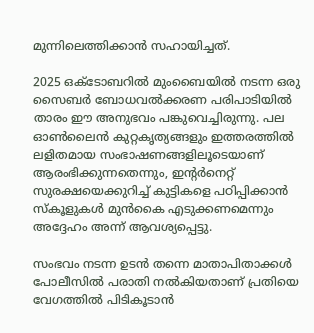മുന്നിലെത്തിക്കാൻ സഹായിച്ചത്.

2025 ഒക്ടോബറിൽ മുംബൈയിൽ നടന്ന ഒരു സൈബർ ബോധവൽക്കരണ പരിപാടിയിൽ താരം ഈ അനുഭവം പങ്കുവെച്ചിരുന്നു. പല ഓൺലൈൻ കുറ്റകൃത്യങ്ങളും ഇത്തരത്തിൽ ലളിതമായ സംഭാഷണങ്ങളിലൂടെയാണ് ആരംഭിക്കുന്നതെന്നും, ഇന്‍റർനെറ്റ് സുരക്ഷയെക്കുറിച്ച് കുട്ടികളെ പഠിപ്പിക്കാൻ സ്കൂളുകൾ മുൻകൈ എടുക്കണമെന്നും അദ്ദേഹം അന്ന് ആവശ്യപ്പെട്ടു.

സംഭവം നടന്ന ഉടൻ തന്നെ മാതാപിതാക്കൾ പോലീസിൽ പരാതി നൽകിയതാണ് പ്രതിയെ വേഗത്തിൽ പിടികൂടാൻ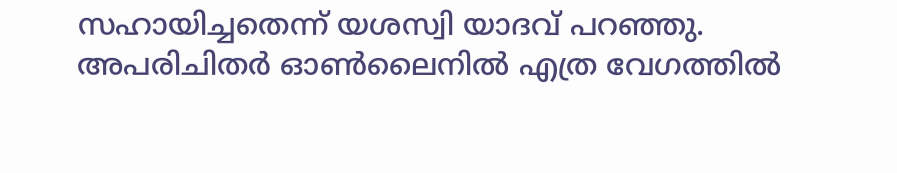സഹായിച്ചതെന്ന് യശസ്വി യാദവ് പറഞ്ഞു. അപരിചിതർ ഓൺലൈനിൽ എത്ര വേഗത്തിൽ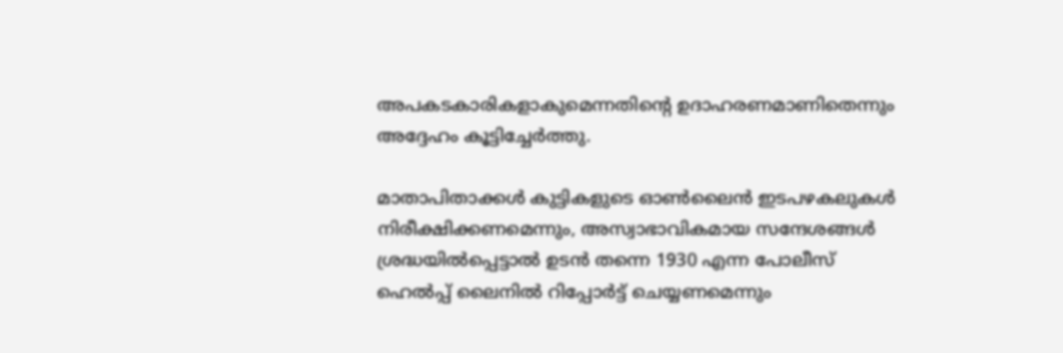അപകടകാരികളാകുമെന്നതിന്‍റെ ഉദാഹരണമാണിതെന്നും അദ്ദേഹം കൂട്ടിച്ചേർത്തു.

മാതാപിതാക്കൾ കുട്ടികളുടെ ഓൺലൈൻ ഇടപഴകലുകൾ നിരീക്ഷിക്കണമെന്നും, അസ്വാഭാവികമായ സന്ദേശങ്ങൾ ശ്രദ്ധയിൽപ്പെട്ടാൽ ഉടൻ തന്നെ 1930 എന്ന പോലീസ് ഹെൽപ്പ് ലൈനിൽ റിപ്പോർട്ട് ചെയ്യണമെന്നും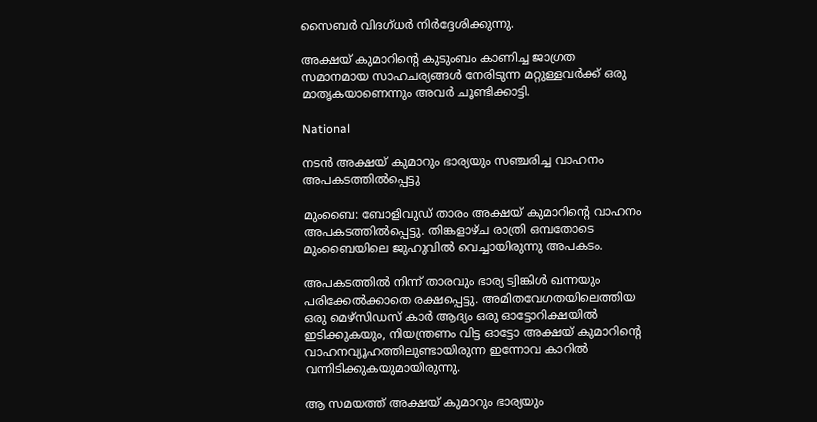സൈബർ വിദഗ്ധർ നിർദ്ദേശിക്കുന്നു.

അക്ഷയ് കുമാറിന്‍റെ കുടുംബം കാണിച്ച ജാഗ്രത സമാനമായ സാഹചര്യങ്ങൾ നേരിടുന്ന മറ്റുള്ളവർക്ക് ഒരു മാതൃകയാണെന്നും അവർ ചൂണ്ടിക്കാട്ടി.

National

നടൻ അക്ഷയ് കുമാറും ഭാര്യയും സഞ്ചരിച്ച വാഹനം അപകടത്തിൽപ്പെട്ടു

മുംബൈ: ബോളിവുഡ് താരം അക്ഷയ് കുമാറിന്‍റെ വാഹനം അപകടത്തിൽപ്പെട്ടു. തിങ്കളാഴ്ച രാത്രി ഒമ്പതോടെ മുംബൈയിലെ ജുഹുവിൽ വെച്ചായിരുന്നു അപകടം.

അപകടത്തിൽ നിന്ന് താരവും ഭാര്യ ട്വിങ്കിൾ ഖന്നയും പരിക്കേൽക്കാതെ രക്ഷപ്പെട്ടു. അമിതവേഗതയിലെത്തിയ ഒരു മെഴ്‌സിഡസ് കാർ ആദ്യം ഒരു ഓട്ടോറിക്ഷയിൽ ഇടിക്കുകയും, നിയന്ത്രണം വിട്ട ഓട്ടോ അക്ഷയ് കുമാറിന്‍റെ വാഹനവ്യൂഹത്തിലുണ്ടായിരുന്ന ഇന്നോവ കാറിൽ വന്നിടിക്കുകയുമായിരുന്നു.

ആ സമയത്ത് അക്ഷയ് കുമാറും ഭാര്യയും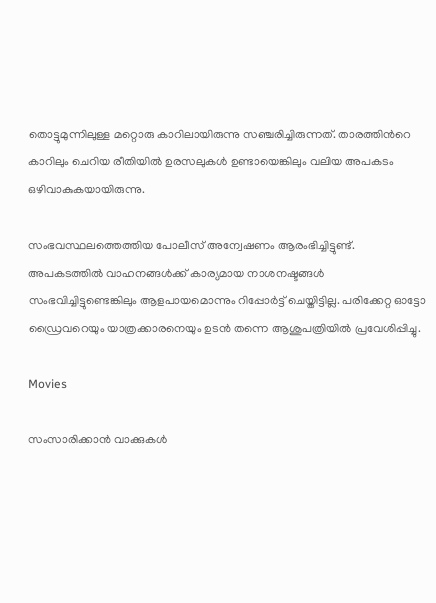തൊട്ടുമുന്നിലുള്ള മറ്റൊരു കാറിലായിരുന്നു സഞ്ചരിച്ചിരുന്നത്. താരത്തിന്‍റെ കാറിലും ചെറിയ രീതിയിൽ ഉരസലുകൾ ഉണ്ടായെങ്കിലും വലിയ അപകടം ഒഴിവാകുകയായിരുന്നു.

സംഭവസ്ഥലത്തെത്തിയ പോലീസ് അന്വേഷണം ആരംഭിച്ചിട്ടുണ്ട്. അപകടത്തിൽ വാഹനങ്ങൾക്ക് കാര്യമായ നാശനഷ്ടങ്ങൾ സംഭവിച്ചിട്ടുണ്ടെങ്കിലും ആളപായമൊന്നും റിപ്പോർട്ട് ചെയ്തിട്ടില്ല. പരിക്കേറ്റ ഓട്ടോ ഡ്രൈവറെയും യാത്രക്കാരനെയും ഉടൻ തന്നെ ആശുപത്രിയിൽ പ്രവേശിപ്പിച്ചു.

Movies

സംസാരിക്കാൻ വാക്കുകൾ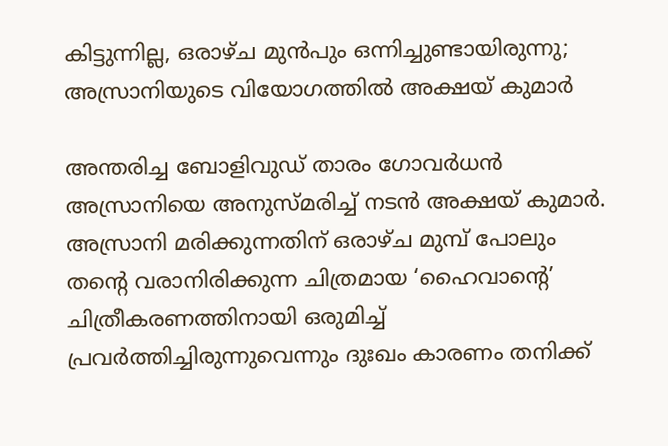കിട്ടുന്നില്ല, ഒരാഴ്ച മുൻപും ഒന്നിച്ചുണ്ടായിരുന്നു; അസ്രാനിയുടെ വിയോഗത്തിൽ അക്ഷയ് കുമാർ

അന്തരിച്ച ബോളിവുഡ് താരം ഗോവർധൻ അസ്രാനിയെ അനുസ്മരിച്ച് നടൻ അക്ഷയ് കുമാർ. അസ്രാനി മരിക്കുന്നതിന് ഒരാഴ്ച മുമ്പ് പോലും തന്‍റെ വരാനിരിക്കുന്ന ചിത്രമായ ‘ഹൈവാന്‍റെ’ ചിത്രീകരണത്തിനായി ഒരുമിച്ച് പ്രവർത്തിച്ചിരുന്നുവെന്നും ദുഃഖം കാരണം തനിക്ക്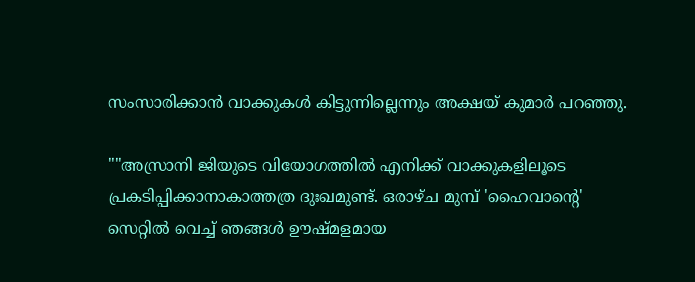സംസാരിക്കാൻ വാക്കുകൾ കിട്ടുന്നില്ലെന്നും അക്ഷയ് കുമാർ പറഞ്ഞു.

""അസ്രാനി ജിയുടെ വിയോഗത്തിൽ എനിക്ക് വാക്കുകളിലൂടെ പ്രകടിപ്പിക്കാനാകാത്തത്ര ദുഃഖമുണ്ട്. ഒരാഴ്ച മുമ്പ് 'ഹൈവാന്‍റെ' സെറ്റിൽ വെച്ച് ഞങ്ങൾ ഊഷ്മളമായ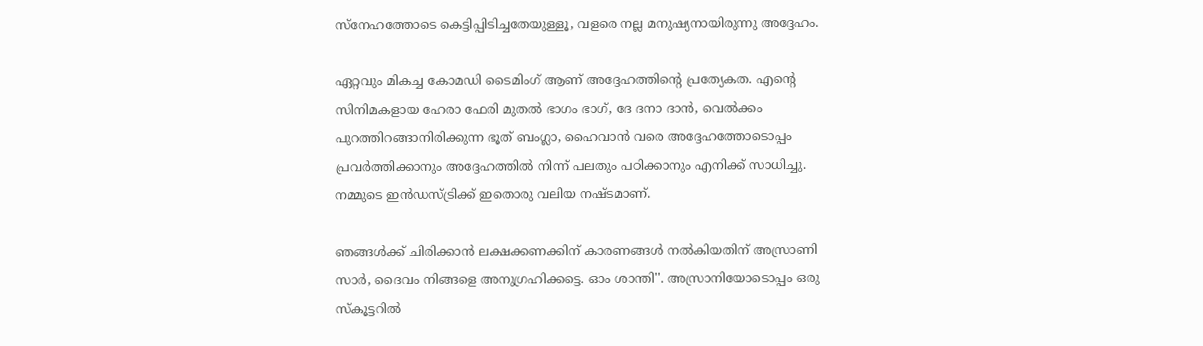സ്നേഹത്തോടെ കെട്ടിപ്പിടിച്ചതേയുള്ളൂ, വളരെ നല്ല മനുഷ്യനായിരുന്നു അദ്ദേഹം.

ഏറ്റവും മികച്ച കോമഡി ടൈമിംഗ് ആണ് അദ്ദേഹത്തിന്‍റെ പ്രത്യേകത. എന്‍റെ സിനിമകളായ ഹേരാ ഫേരി മുതൽ ഭാഗം ഭാഗ്, ദേ ദനാ ദാൻ, വെൽക്കം പുറത്തിറങ്ങാനിരിക്കുന്ന ഭൂത് ബംഗ്ലാ, ഹൈവാൻ വരെ അദ്ദേഹത്തോടൊപ്പം പ്രവർത്തിക്കാനും അദ്ദേഹത്തിൽ നിന്ന് പലതും പഠിക്കാനും എനിക്ക് സാധിച്ചു. നമ്മുടെ ഇൻഡസ്ട്രിക്ക് ഇതൊരു വലിയ നഷ്ടമാണ്.

ഞങ്ങൾക്ക് ചിരിക്കാൻ ലക്ഷക്കണക്കിന് കാരണങ്ങൾ നൽകിയതിന് അസ്രാണി സാർ, ദൈവം നിങ്ങളെ അനുഗ്രഹിക്കട്ടെ. ഓം ശാന്തി''. അസ്രാനിയോടൊപ്പം ഒരു സ്കൂട്ടറിൽ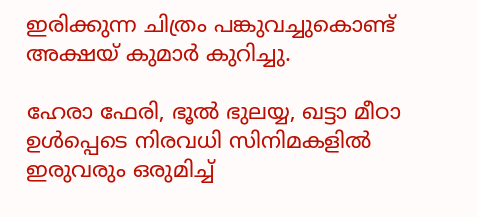ഇരിക്കുന്ന ചിത്രം പങ്കുവച്ചുകൊണ്ട് അക്ഷയ് കുമാർ കുറിച്ചു.

ഹേരാ ഫേരി, ഭൂൽ ഭുലയ്യ, ഖട്ടാ മീഠാ ഉൾപ്പെടെ നിരവധി സിനിമകളിൽ ഇരുവരും ഒരുമിച്ച്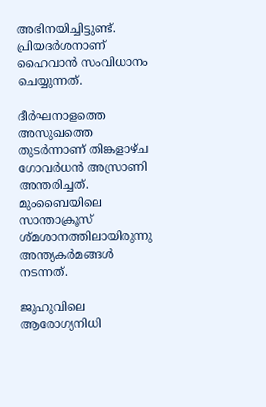അഭിനയിച്ചിട്ടുണ്ട്. പ്രിയദര്‍ശനാണ് ഹൈവാൻ സംവിധാനം ചെയ്യുന്നത്.

ദീർഘനാളത്തെ അസുഖത്തെ തുടർന്നാണ് തിങ്കളാഴ്ച ഗോവർധൻ അസ്രാണി അന്തരിച്ചത്. മുംബൈയിലെ സാന്താക്രൂസ് ശ്മശാനത്തിലായിരുന്നു അന്ത്യകർമങ്ങൾ നടന്നത്.

ജുഹുവിലെ ആരോഗ്യനിധി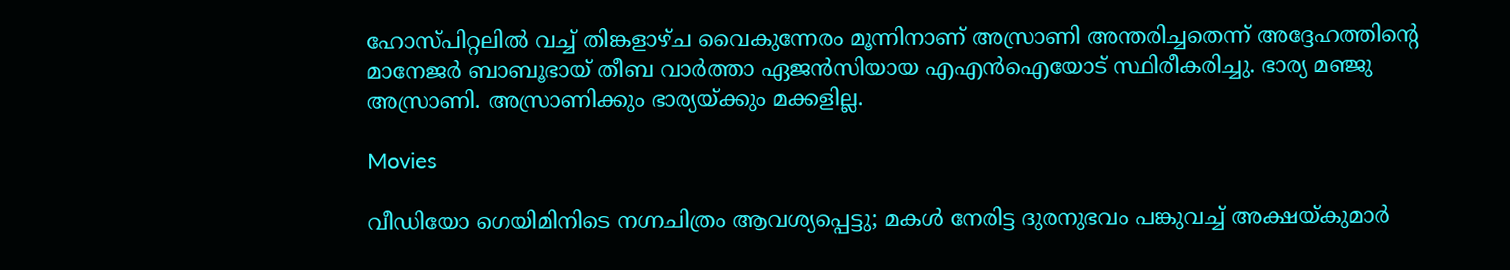ഹോസ്പിറ്റലിൽ വച്ച് തിങ്കളാഴ്ച വൈകുന്നേരം മൂന്നിനാണ് അസ്രാണി അന്തരിച്ചതെന്ന് അദ്ദേഹത്തിന്‍റെ മാനേജർ ബാബൂഭായ് തീബ വാർത്താ ഏജൻസിയായ എഎൻഐയോട് സ്ഥിരീകരിച്ചു. ഭാര്യ മഞ്ജു അസ്രാണി. അസ്രാണിക്കും ഭാര്യയ്ക്കും മക്കളില്ല.

Movies

വീഡിയോ ഗെയിമിനിടെ നഗ്നചിത്രം ആവശ്യപ്പെട്ടു; മകൾ നേരിട്ട ദുരനുഭവം പങ്കുവച്ച് അക്ഷയ്കുമാർ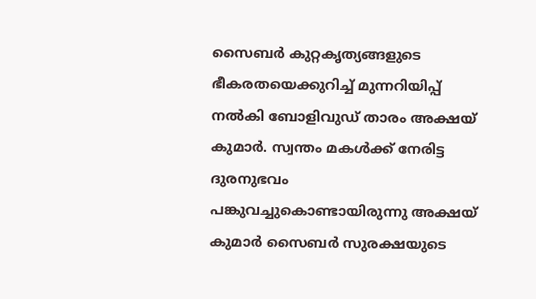സൈബർ കുറ്റകൃത്യങ്ങളുടെ ഭീകരതയെക്കുറിച്ച് മുന്നറിയിപ്പ് നൽകി ബോളിവുഡ് താരം അക്ഷയ് കുമാർ. സ്വന്തം മകൾക്ക് നേരിട്ട ദുരനുഭവം പങ്കുവച്ചുകൊണ്ടായിരുന്നു അക്ഷയ് കുമാർ സൈബർ സുരക്ഷയുടെ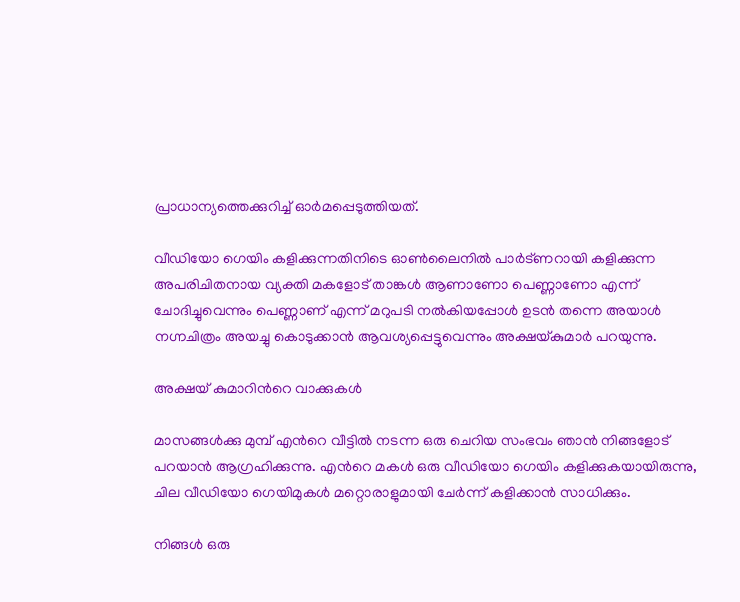പ്രാധാന്യത്തെക്കുറിച്ച് ഓർമപ്പെടുത്തിയത്.

വീഡിയോ ഗെയിം കളിക്കുന്നതിനിടെ ഓൺലൈനിൽ പാർട്ണറായി കളിക്കുന്ന അപരിചിതനായ വ്യക്തി മകളോട് താങ്കൾ ആണാണോ പെണ്ണാണോ എന്ന് ചോദിച്ചുവെന്നും പെണ്ണാണ് എന്ന് മറുപടി നൽകിയപ്പോൾ ഉടൻ തന്നെ അയാൾ നഗ്നചിത്രം അയച്ചു കൊടുക്കാൻ ആവശ്യപ്പെട്ടുവെന്നും അക്ഷയ്കുമാർ പറയുന്നു.

അക്ഷയ് കുമാറിന്‍റെ വാക്കുകൾ

മാസങ്ങൾക്കു മുമ്പ് എന്‍റെ വീട്ടിൽ നടന്ന ഒരു ചെറിയ സംഭവം ഞാൻ നിങ്ങളോട് പറയാൻ ആഗ്രഹിക്കുന്നു. എന്‍റെ മകൾ ഒരു വീഡിയോ ഗെയിം കളിക്കുകയായിരുന്നു, ചില വീഡിയോ ഗെയിമുകൾ മറ്റൊരാളുമായി ചേർന്ന് കളിക്കാൻ സാധിക്കും.

നിങ്ങൾ ഒരു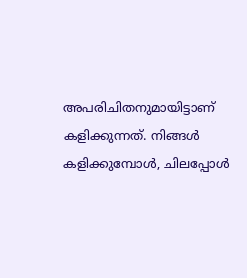അപരിചിതനുമായിട്ടാണ് കളിക്കുന്നത്. നിങ്ങൾ കളിക്കുമ്പോൾ, ചിലപ്പോൾ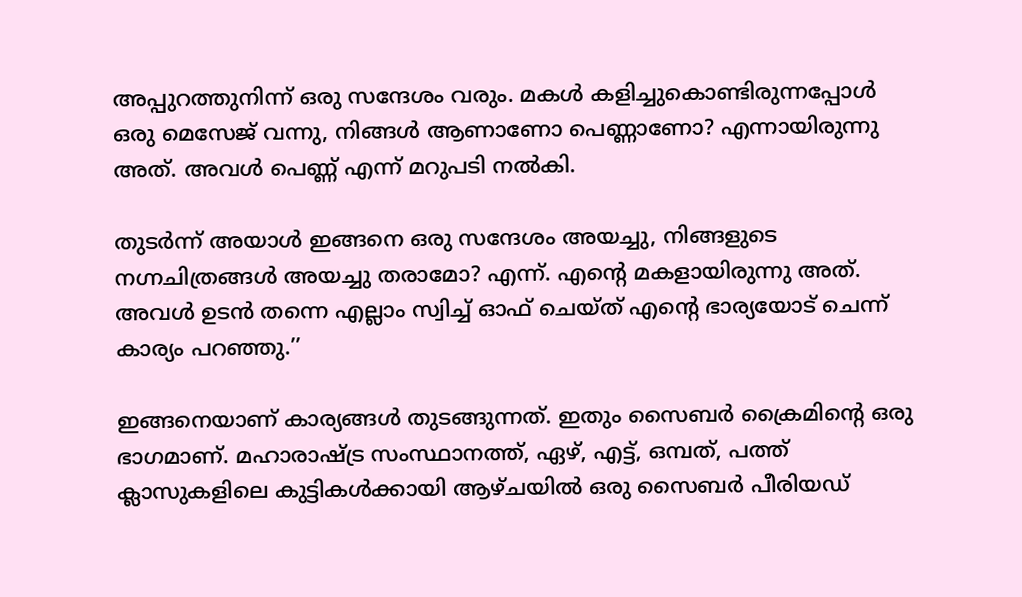അപ്പുറത്തുനിന്ന് ഒരു സന്ദേശം വരും. മകൾ കളിച്ചുകൊണ്ടിരുന്നപ്പോൾ ഒരു മെസേജ് വന്നു, നിങ്ങൾ ആണാണോ പെണ്ണാണോ? എന്നായിരുന്നു അത്. അവൾ പെണ്ണ് എന്ന് മറുപടി നൽകി.

തുടർന്ന് അയാൾ ഇങ്ങനെ ഒരു സന്ദേശം അയച്ചു, നിങ്ങളുടെ നഗ്നചിത്രങ്ങൾ അയച്ചു തരാമോ? എന്ന്. എന്‍റെ മകളായിരുന്നു അത്. അവൾ ഉടൻ തന്നെ എല്ലാം സ്വിച്ച് ഓഫ് ചെയ്ത് എന്‍റെ ഭാര്യയോട് ചെന്ന് കാര്യം പറഞ്ഞു.’’

ഇങ്ങനെയാണ് കാര്യങ്ങൾ തുടങ്ങുന്നത്. ഇതും സൈബർ ക്രൈമിന്‍റെ ഒരു ഭാഗമാണ്. മഹാരാഷ്ട്ര സംസ്ഥാനത്ത്, ഏഴ്, എട്ട്, ഒമ്പത്, പത്ത് ക്ലാസുകളിലെ കുട്ടികൾക്കായി ആഴ്ചയിൽ ഒരു സൈബർ പീരിയഡ്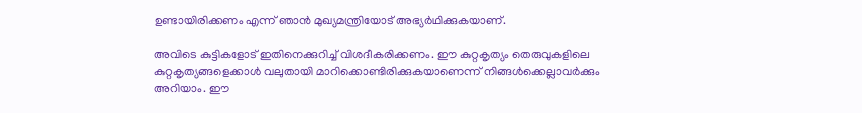ഉണ്ടായിരിക്കണം എന്ന് ഞാൻ മുഖ്യമന്ത്രിയോട് അഭ്യർഥിക്കുകയാണ്.

അവിടെ കുട്ടികളോട് ഇതിനെക്കുറിച്ച് വിശദീകരിക്കണം. ഈ കുറ്റകൃത്യം തെരുവുകളിലെ കുറ്റകൃത്യങ്ങളെക്കാൾ വലുതായി മാറിക്കൊണ്ടിരിക്കുകയാണെന്ന് നിങ്ങൾക്കെല്ലാവർക്കും അറിയാം. ഈ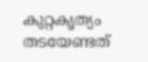കുറ്റകൃത്യം തടയേണ്ടത്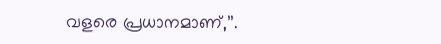വളരെ പ്രധാനമാണ്,’’.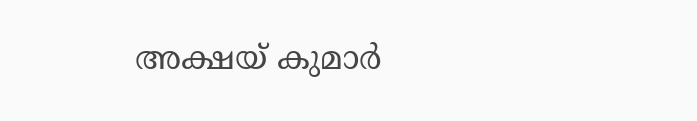അക്ഷയ് കുമാർ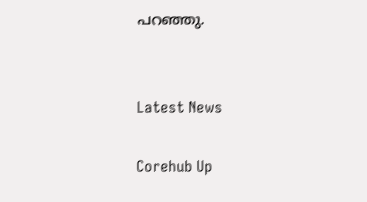പറഞ്ഞു.


Latest News

Corehub Up